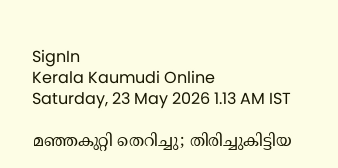SignIn
Kerala Kaumudi Online
Saturday, 23 May 2026 1.13 AM IST

മഞ്ഞകുറ്റി തെറിച്ചു; തിരിച്ചുകിട്ടിയ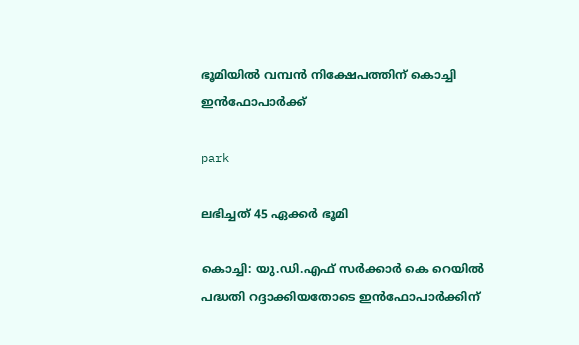ഭൂമിയിൽ വമ്പൻ നിക്ഷേപത്തിന് കൊച്ചി ഇൻഫോപാർക്ക്

park

ലഭിച്ചത് 45 ഏക്കർ ഭൂമി

കൊച്ചി: യു.ഡി.എഫ് സർക്കാർ കെ റെയിൽ പദ്ധതി റദ്ദാക്കിയതോടെ ഇൻഫോപാർക്കിന്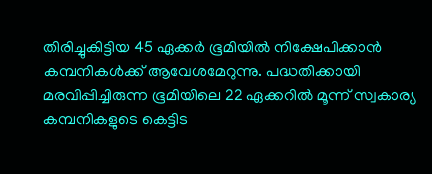തിരിച്ചുകിട്ടിയ 45 ഏക്കർ ഭൂമിയിൽ നിക്ഷേപിക്കാൻ കമ്പനികൾക്ക് ആവേശമേറുന്നു. പദ്ധതിക്കായി മരവിപ്പിച്ചിരുന്ന ഭൂമിയിലെ 22 ഏക്കറിൽ മൂന്ന് സ്വകാര്യ കമ്പനികളുടെ കെട്ടിട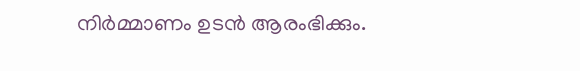നിർമ്മാണം ഉടൻ ആരംഭിക്കും.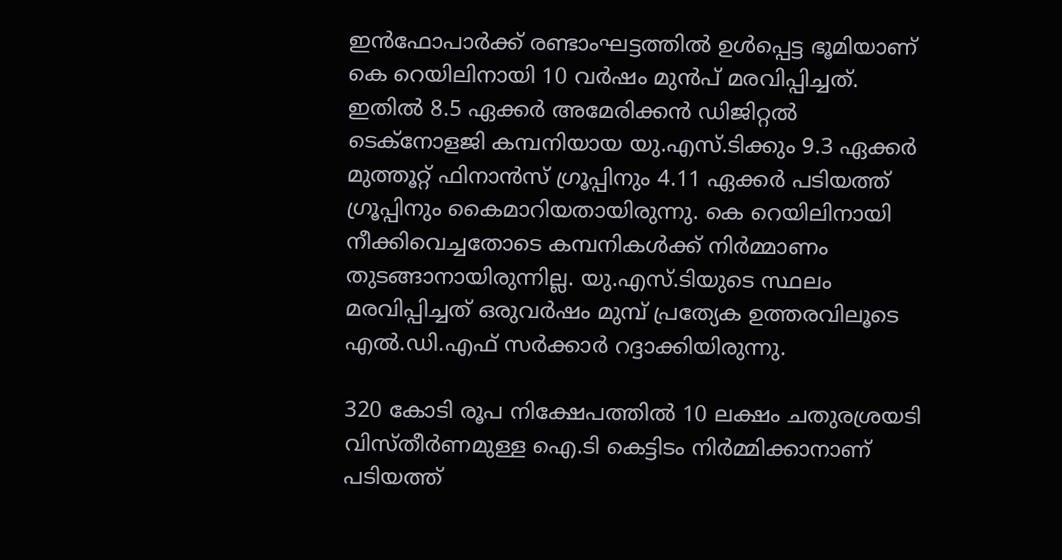ഇൻഫോപാർക്ക് രണ്ടാംഘട്ടത്തിൽ ഉൾപ്പെട്ട ഭൂമിയാണ് കെ റെയിലിനായി 10 വർഷം മുൻപ് മരവിപ്പിച്ചത്. ഇതിൽ 8.5 ഏക്കർ അമേരിക്കൻ ഡിജിറ്റൽ ടെക്നോളജി കമ്പനിയായ യു.എസ്.ടിക്കും 9.3 ഏക്കർ മുത്തൂറ്റ് ഫിനാൻസ് ഗ്രൂപ്പിനും 4.11 ഏക്കർ പടിയത്ത് ഗ്രൂപ്പിനും കൈമാറിയതായിരുന്നു. കെ റെയിലിനായി നീക്കിവെച്ചതോടെ കമ്പനികൾക്ക് നിർമ്മാണം തുടങ്ങാനായിരുന്നില്ല. യു.എസ്.ടിയുടെ സ്ഥലം മരവിപ്പിച്ചത് ഒരുവർഷം മുമ്പ് പ്രത്യേക ഉത്തരവിലൂടെ എൽ.ഡി.എഫ് സർക്കാർ റദ്ദാക്കിയിരുന്നു.

320 കോടി രൂപ നിക്ഷേപത്തിൽ 10 ലക്ഷം ചതുരശ്രയടി വിസ്‌തീർണമുള്ള ഐ.ടി കെട്ടിടം നിർമ്മിക്കാനാണ് പടിയത്ത്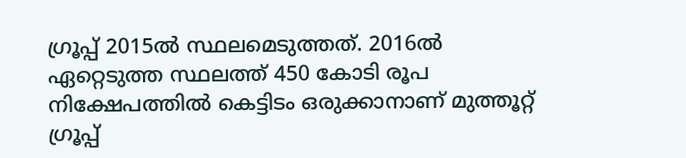ഗ്രൂപ്പ് 2015ൽ സ്ഥലമെടുത്തത്. 2016ൽ ഏറ്റെടുത്ത സ്ഥലത്ത് 450 കോടി രൂപ നിക്ഷേപത്തിൽ കെട്ടിടം ഒരുക്കാനാണ് മുത്തൂറ്റ് ഗ്രൂപ്പ്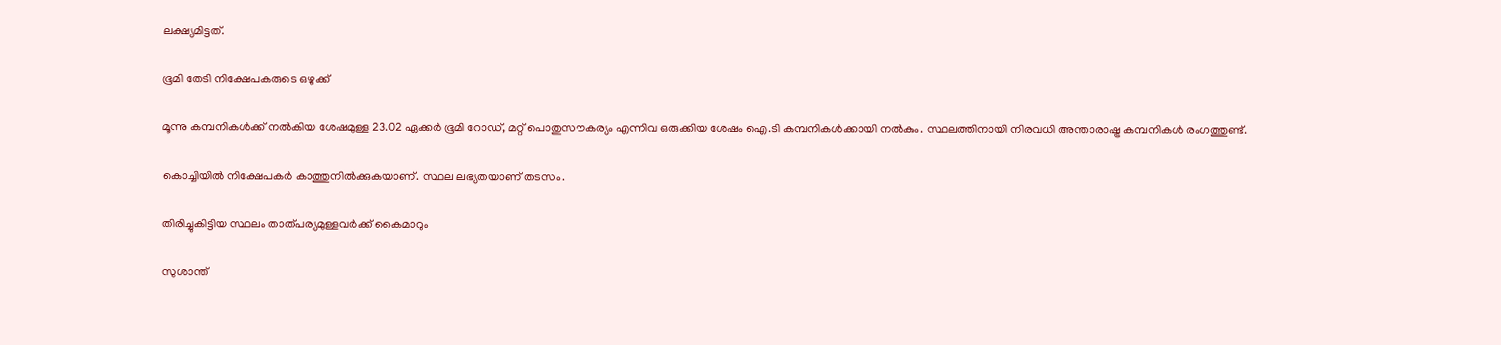ലക്ഷ്യമിട്ടത്.

ഭൂമി തേടി നിക്ഷേപകരുടെ ഒഴുക്ക്

മൂന്നു കമ്പനികൾക്ക് നൽകിയ ശേഷമുള്ള 23.02 ഏക്കർ ഭൂമി റോഡ്, മറ്റ് പൊതുസൗകര്യം എന്നിവ ഒരുക്കിയ ശേഷം ഐ.ടി കമ്പനികൾക്കായി നൽകും. സ്ഥലത്തിനായി നിരവധി അന്താരാഷ്ട്ര കമ്പനികൾ രംഗത്തുണ്ട്.

കൊച്ചിയിൽ നിക്ഷേപകർ കാത്തുനിൽക്കുകയാണ്. സ്ഥല ലഭ്യതയാണ് തടസം.

തിരിച്ചുകിട്ടിയ സ്ഥലം താത്പര്യമുള്ളവർക്ക് കൈമാറും

സുശാന്ത്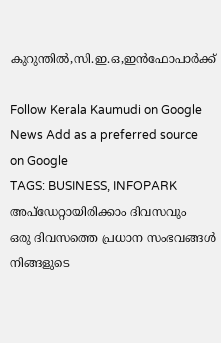കുറുന്തിൽ,സി.ഇ.ഒ,ഇൻഫോപാർക്ക്

Follow Kerala Kaumudi on Google News Add as a preferred source on Google
TAGS: BUSINESS, INFOPARK
അപ്ഡേറ്റായിരിക്കാം ദിവസവും
ഒരു ദിവസത്തെ പ്രധാന സംഭവങ്ങൾ നിങ്ങളുടെ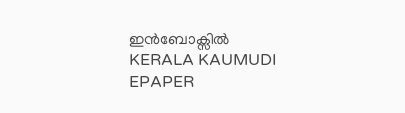ഇൻബോക്സിൽ
KERALA KAUMUDI EPAPER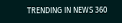TRENDING IN NEWS 360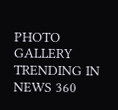PHOTO GALLERY
TRENDING IN NEWS 360